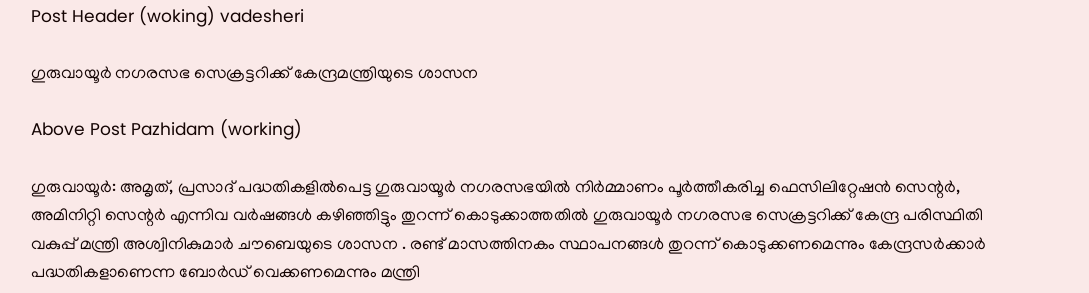Post Header (woking) vadesheri

ഗുരുവായൂര്‍ നഗരസഭ സെക്രട്ടറിക്ക് കേന്ദ്രമന്ത്രിയുടെ ശാസന

Above Post Pazhidam (working)

ഗുരുവായൂർ: അമൃത്, പ്രസാദ് പദ്ധതികളിൽപെട്ട ഗുരുവായൂർ നഗരസഭയിൽ നിർമ്മാണം പൂർത്തീകരിച്ച ഫെസിലിറ്റേഷൻ സെന്റർ, അമിനിറ്റി സെന്റർ എന്നിവ വർഷങ്ങൾ കഴിഞ്ഞിട്ടും തുറന്ന് കൊടുക്കാത്തതിൽ ഗുരുവായൂര്‍ നഗരസഭ സെക്രട്ടറിക്ക് കേന്ദ്ര പരിസ്ഥിതി വകുപ്പ് മന്ത്രി അശ്വിനികുമാർ ചൗബെയുടെ ശാസന . രണ്ട് മാസത്തിനകം സ്ഥാപനങ്ങൾ തുറന്ന് കൊടുക്കണമെന്നും കേന്ദ്രസർക്കാർ പദ്ധതികളാണെന്ന ബോർഡ് വെക്കണമെന്നും മന്ത്രി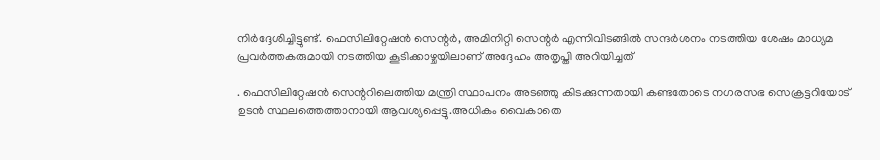നിർദ്ദേശിച്ചിട്ടുണ്ട്. ഫെസിലിറ്റേഷൻ സെന്റർ, അമിനിറ്റി സെന്റർ എന്നിവിടങ്ങിൽ സന്ദർശനം നടത്തിയ ശേഷം മാധ്യമ പ്രവർത്തകരുമായി നടത്തിയ കൂടിക്കാഴ്ചയിലാണ് അദ്ദേഹം അതൃപ്തി അറിയിച്ചത്

. ഫെസിലിറ്റേഷൻ സെന്ററിലെത്തിയ മന്ത്രി സ്ഥാപനം അടഞ്ഞു കിടക്കുന്നതായി കണ്ടതോടെ നഗരസഭ സെക്രട്ടറിയോട് ഉടൻ സ്ഥലത്തെത്താനായി ആവശ്യപ്പെട്ടു.അധികം വൈകാതെ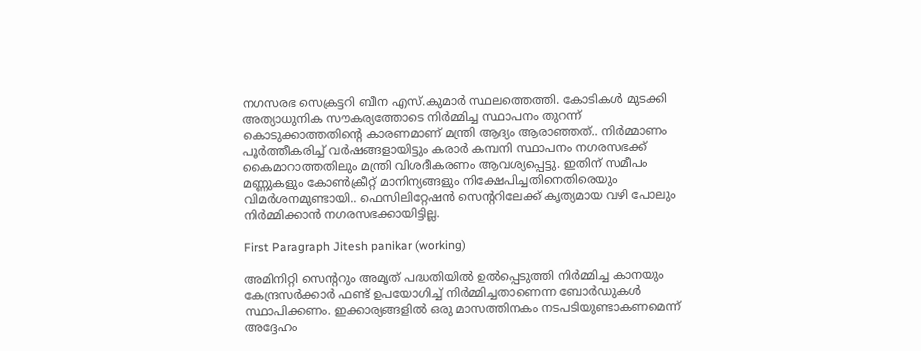നഗസരഭ സെക്രട്ടറി ബീന എസ്.കുമാർ സ്ഥലത്തെത്തി. കോടികൾ മുടക്കി അത്യാധുനിക സൗകര്യത്തോടെ നിർമ്മിച്ച സ്ഥാപനം തുറന്ന് കൊടുക്കാത്തതിന്റെ കാരണമാണ് മന്ത്രി ആദ്യം ആരാഞ്ഞത്.. നിർമ്മാണം പൂർത്തീകരിച്ച് വർഷങ്ങളായിട്ടും കരാർ കമ്പനി സ്ഥാപനം നഗരസഭക്ക് കൈമാറാത്തതിലും മന്ത്രി വിശദീകരണം ആവശ്യപ്പെട്ടു. ഇതിന് സമീപം മണ്ണുകളും കോൺക്രീറ്റ് മാനിന്യങ്ങളും നിക്ഷേപിച്ചതിനെതിരെയും വിമർശനമുണ്ടായി.. ഫെസിലിറ്റേഷൻ സെന്ററിലേക്ക് കൃത്യമായ വഴി പോലും നിർമ്മിക്കാൻ നഗരസഭക്കായിട്ടില്ല.

First Paragraph Jitesh panikar (working)

അമിനിറ്റി സെന്ററും അമൃത് പദ്ധതിയിൽ ഉൽപ്പെടുത്തി നിർമ്മിച്ച കാനയും കേന്ദ്രസർക്കാർ ഫണ്ട് ഉപയോഗിച്ച് നിർമ്മിച്ചതാണെന്ന ബോർഡുകൾ സ്ഥാപിക്കണം. ഇക്കാര്യങ്ങളിൽ ഒരു മാസത്തിനകം നടപടിയുണ്ടാകണമെന്ന് അദ്ദേഹം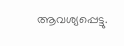ആവശ്യപ്പെട്ടു.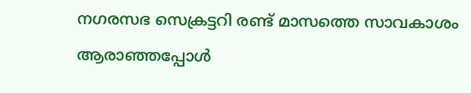നഗരസഭ സെക്രട്ടറി രണ്ട് മാസത്തെ സാവകാശം ആരാഞ്ഞപ്പോൾ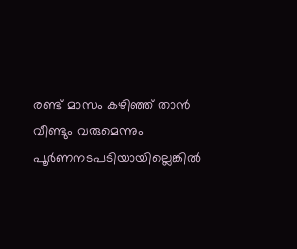രണ്ട് മാസം കഴിഞ്ഞ് താൻ വീണ്ടും വരുമെന്നും പൂർണനടപടിയായില്ലെങ്കിൽ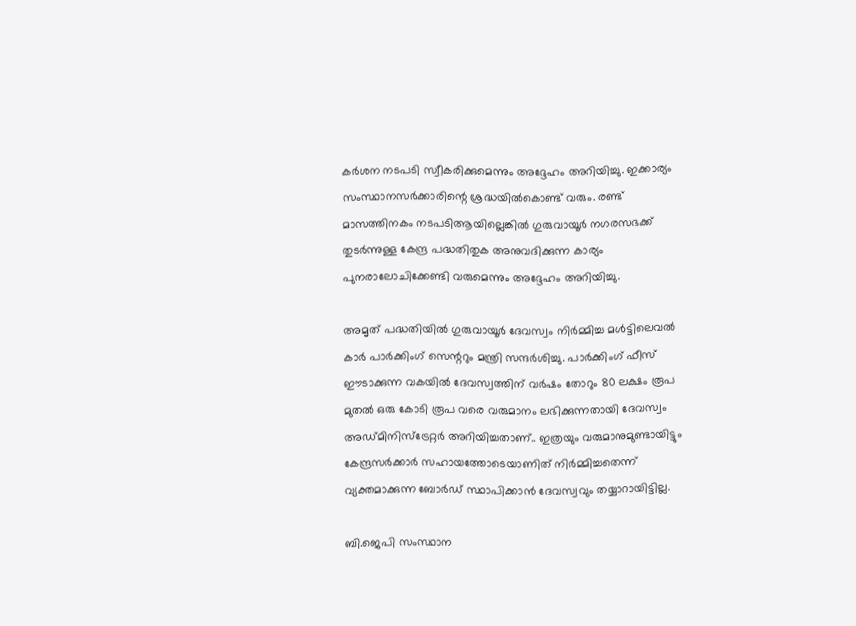കർശന നടപടി സ്വീകരിക്കുമെന്നും അദ്ദേഹം അറിയിച്ചു. ഇക്കാര്യം സംസ്ഥാനസർക്കാരിന്റെ ശ്രദ്ധയിൽകൊണ്ട് വരും. രണ്ട് മാസത്തിനകം നടപടിആയില്ലെങ്കിൽ ഗുരുവായൂർ നഗരസഭക്ക് തുടർന്നുള്ള കേന്ദ്ര പദ്ധതിതുക അനുവദിക്കുന്ന കാര്യം പുനരാലോചിക്കേണ്ടി വരുമെന്നും അദ്ദേഹം അറിയിച്ചു.

അമൃത് പദ്ധതിയിൽ ഗുരുവായൂർ ദേവസ്വം നിർമ്മിച്ച മൾട്ടിലെവൽ കാർ പാർക്കിംഗ് സെന്ററും മന്ത്രി സന്ദർശിച്ചു. പാർക്കിംഗ് ഫീസ് ഈടാക്കുന്ന വകയിൽ ദേവസ്വത്തിന് വർഷം തോറും 80 ലക്ഷം രൂപ മുതൽ ഒരു കോടി രൂപ വരെ വരുമാനം ലഭിക്കുന്നതായി ദേവസ്വം അഡ്മിനിസ്‌ട്രേറ്റർ അറിയിച്ചതാണ്.. ഇത്രയും വരുമാനുമുണ്ടായിട്ടും കേന്ദ്രസർക്കാർ സഹായത്തോടെയാണിത് നിർമ്മിച്ചതെന്ന് വ്യക്തമാക്കുന്ന ബോർഡ് സ്ഥാപിക്കാൻ ദേവസ്വവും തയ്യാറായിട്ടില്ല.

ബി.ജെപി സംസ്ഥാന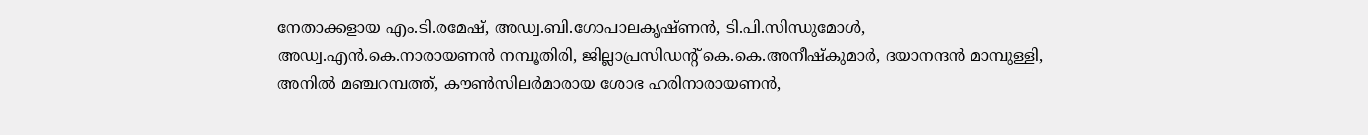നേതാക്കളായ എം.ടി.രമേഷ്, അഡ്വ.ബി.ഗോപാലകൃഷ്ണൻ, ടി.പി.സിന്ധുമോൾ, അഡ്വ.എൻ.കെ.നാരായണൻ നമ്പൂതിരി, ജില്ലാപ്രസിഡന്റ് കെ.കെ.അനീഷ്‌കുമാർ, ദയാനന്ദൻ മാമ്പുള്ളി, അനിൽ മഞ്ചറമ്പത്ത്, കൗൺസിലർമാരായ ശോഭ ഹരിനാരായണൻ,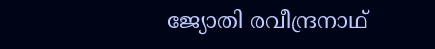ജ്യോതി രവീന്ദ്രനാഥ്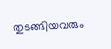തുടങ്ങിയവരും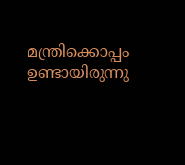മന്ത്രിക്കൊപ്പം ഉണ്ടായിരുന്നു